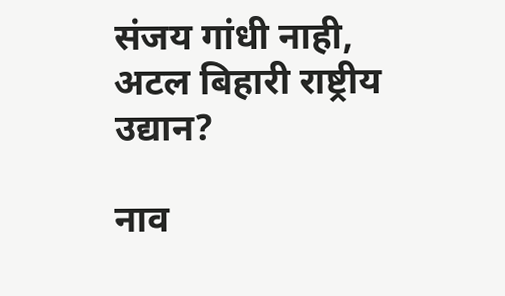संजय गांधी नाही, अटल बिहारी राष्ट्रीय उद्यान?

नाव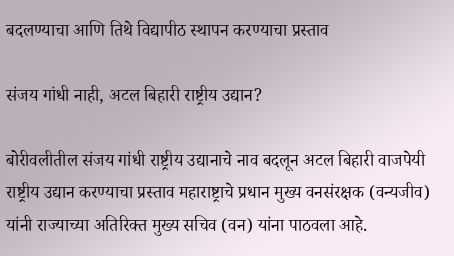बदलण्याचा आणि तिथे विद्यापीठ स्थापन करण्याचा प्रस्ताव

संजय गांधी नाही, अटल बिहारी राष्ट्रीय उद्यान?

बोरीवलीतील संजय गांधी राष्ट्रीय उद्यानाचे नाव बदलून अटल बिहारी वाजपेयी राष्ट्रीय उद्यान करण्याचा प्रस्ताव महाराष्ट्राचे प्रधान मुख्य वनसंरक्षक (वन्यजीव) यांनी राज्याच्या अतिरिक्त मुख्य सचिव (वन) यांना पाठवला आहे.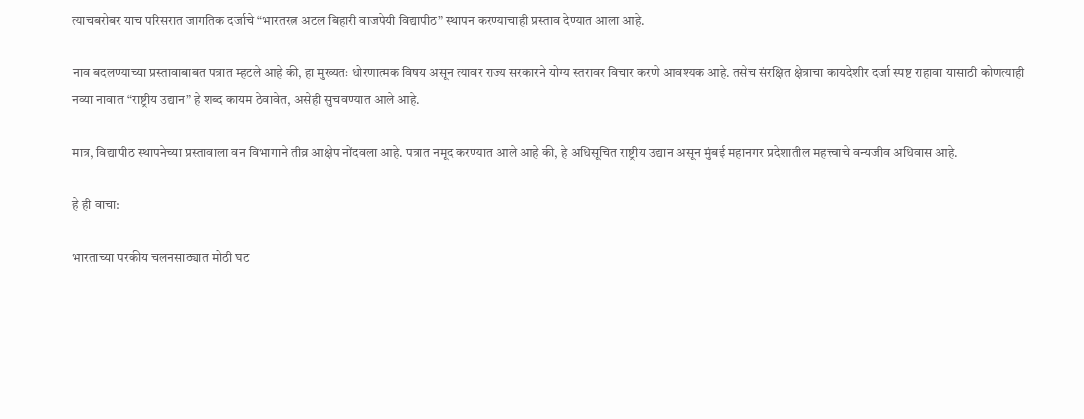त्याचबरोबर याच परिसरात जागतिक दर्जाचे “भारतरत्न अटल बिहारी वाजपेयी विद्यापीठ” स्थापन करण्याचाही प्रस्ताव देण्यात आला आहे.

नाव बदलण्याच्या प्रस्तावाबाबत पत्रात म्हटले आहे की, हा मुख्यतः धोरणात्मक विषय असून त्यावर राज्य सरकारने योग्य स्तरावर विचार करणे आवश्यक आहे. तसेच संरक्षित क्षेत्राचा कायदेशीर दर्जा स्पष्ट राहावा यासाठी कोणत्याही नव्या नावात “राष्ट्रीय उद्यान” हे शब्द कायम ठेवावेत, असेही सुचवण्यात आले आहे.

मात्र, विद्यापीठ स्थापनेच्या प्रस्तावाला वन विभागाने तीव्र आक्षेप नोंदवला आहे. पत्रात नमूद करण्यात आले आहे की, हे अधिसूचित राष्ट्रीय उद्यान असून मुंबई महानगर प्रदेशातील महत्त्वाचे वन्यजीव अधिवास आहे.

हे ही वाचा:

भारताच्या परकीय चलनसाठ्यात मोठी घट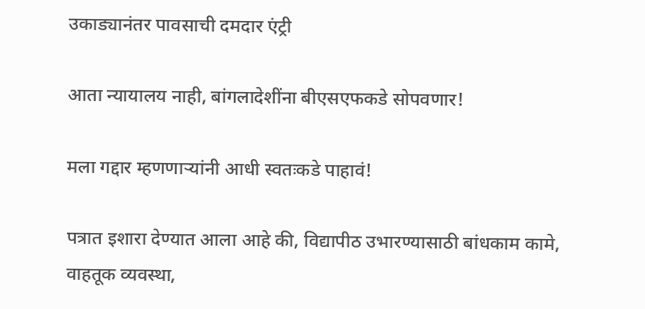उकाड्यानंतर पावसाची दमदार एंट्री

आता न्यायालय नाही, बांगलादेशींना बीएसएफकडे सोपवणार!

मला गद्दार म्हणणाऱ्यांनी आधी स्वतःकडे पाहावं!

पत्रात इशारा देण्यात आला आहे की, विद्यापीठ उभारण्यासाठी बांधकाम कामे, वाहतूक व्यवस्था,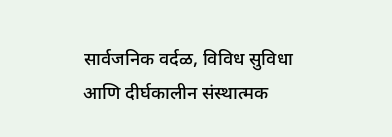सार्वजनिक वर्दळ, विविध सुविधा आणि दीर्घकालीन संस्थात्मक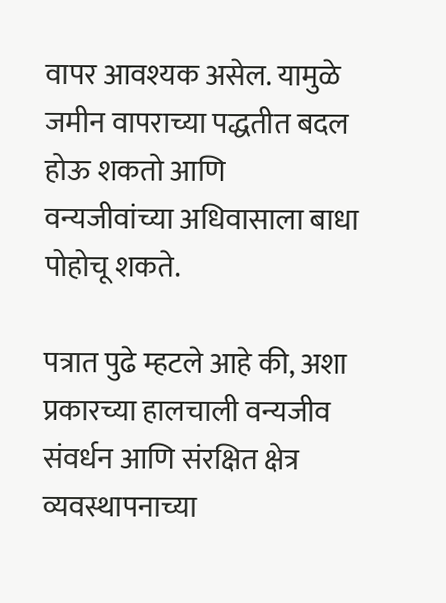वापर आवश्यक असेल. यामुळे जमीन वापराच्या पद्धतीत बदल होऊ शकतो आणि वन्यजीवांच्या अधिवासाला बाधा पोहोचू शकते.

पत्रात पुढे म्हटले आहे की, अशा प्रकारच्या हालचाली वन्यजीव संवर्धन आणि संरक्षित क्षेत्र व्यवस्थापनाच्या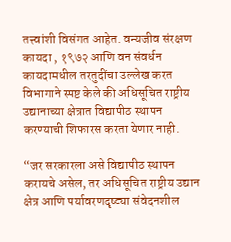तत्त्वांशी विसंगत आहेत. वन्यजीव संरक्षण कायदा , १९७२ आणि वन संवर्धन कायदामधील तरतुदींचा उल्लेख करत विभागाने स्पष्ट केले की अधिसूचित राष्ट्रीय उद्यानाच्या क्षेत्रात विद्यापीठ स्थापन करण्याची शिफारस करता येणार नाही.

“जर सरकारला असे विद्यापीठ स्थापन करायचे असेल, तर अधिसूचित राष्ट्रीय उद्यान क्षेत्र आणि पर्यावरणदृष्ट्या संवेदनशील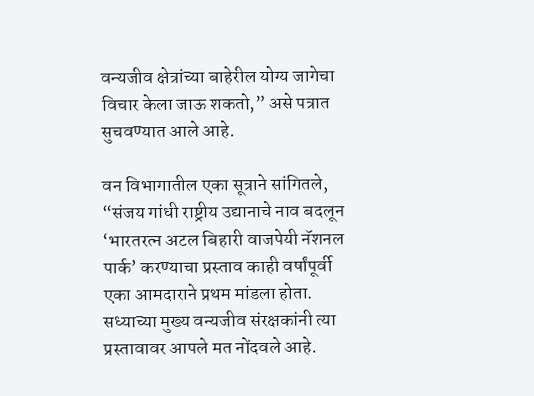वन्यजीव क्षेत्रांच्या बाहेरील योग्य जागेचा विचार केला जाऊ शकतो,” असे पत्रात सुचवण्यात आले आहे.

वन विभागातील एका सूत्राने सांगितले, “संजय गांधी राष्ट्रीय उद्यानाचे नाव बदलून ‘भारतरत्न अटल बिहारी वाजपेयी नॅशनल पार्क’ करण्याचा प्रस्ताव काही वर्षांपूर्वी एका आमदाराने प्रथम मांडला होता. सध्याच्या मुख्य वन्यजीव संरक्षकांनी त्या प्रस्तावावर आपले मत नोंदवले आहे.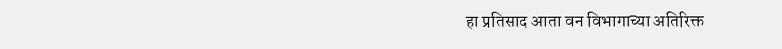हा प्रतिसाद आता वन विभागाच्या अतिरिक्त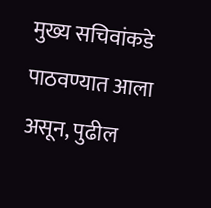मुख्य सचिवांकडे पाठवण्यात आला असून, पुढील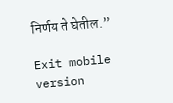निर्णय ते घेतील.”

Exit mobile version